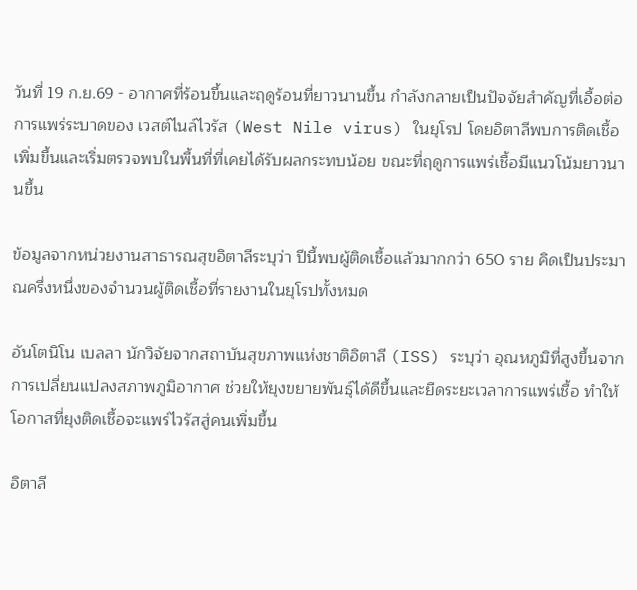วันที่ 19 ก.ย.69 - อากาศที่ร้อนขึ้นและฤดูร้อนที่ยาวนานขึ้น กำลังกลายเป็นปัจจัยสำคัญที่เอื้อต่อการแพร่ระบาดของ เวสต์ไนล์ไวรัส (West Nile virus) ในยุโรป โดยอิตาลีพบการติดเชื้อเพิ่มขึ้นและเริ่มตรวจพบในพื้นที่ที่เคยได้รับผลกระทบน้อย ขณะที่ฤดูการแพร่เชื้อมีแนวโน้มยาวนานขึ้น

ข้อมูลจากหน่วยงานสาธารณสุขอิตาลีระบุว่า ปีนี้พบผู้ติดเชื้อแล้วมากกว่า 650 ราย คิดเป็นประมาณครึ่งหนึ่งของจำนวนผู้ติดเชื้อที่รายงานในยุโรปทั้งหมด

อันโตนิโน เบลลา นักวิจัยจากสถาบันสุขภาพแห่งชาติอิตาลี (ISS) ระบุว่า อุณหภูมิที่สูงขึ้นจากการเปลี่ยนแปลงสภาพภูมิอากาศ ช่วยให้ยุงขยายพันธุ์ได้ดีขึ้นและยืดระยะเวลาการแพร่เชื้อ ทำให้โอกาสที่ยุงติดเชื้อจะแพร่ไวรัสสู่คนเพิ่มขึ้น

อิตาลี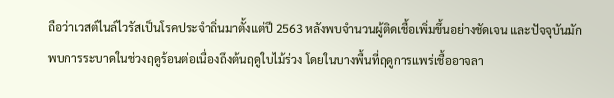ถือว่าเวสต์ไนล์ไวรัสเป็นโรคประจำถิ่นมาตั้งแต่ปี 2563 หลังพบจำนวนผู้ติดเชื้อเพิ่มขึ้นอย่างชัดเจน และปัจจุบันมักพบการระบาดในช่วงฤดูร้อนต่อเนื่องถึงต้นฤดูใบไม้ร่วง โดยในบางพื้นที่ฤดูการแพร่เชื้ออาจลา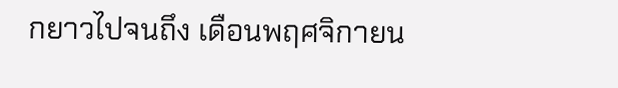กยาวไปจนถึง เดือนพฤศจิกายน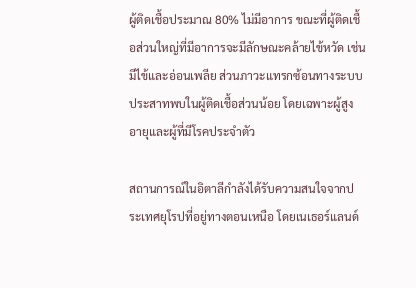ผู้ติดเชื้อประมาณ 80% ไม่มีอาการ ขณะที่ผู้ติดเชื้อส่วนใหญ่ที่มีอาการจะมีลักษณะคล้ายไข้หวัด เช่น มีไข้และอ่อนเพลีย ส่วนภาวะแทรกซ้อนทางระบบประสาทพบในผู้ติดเชื้อส่วนน้อย โดยเฉพาะผู้สูงอายุและผู้ที่มีโรคประจำตัว

สถานการณ์ในอิตาลีกำลังได้รับความสนใจจากประเทศยุโรปที่อยู่ทางตอนเหนือ โดยเนเธอร์แลนด์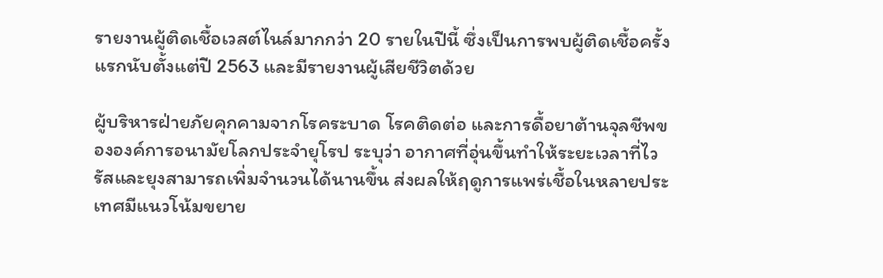รายงานผู้ติดเชื้อเวสต์ไนล์มากกว่า 20 รายในปีนี้ ซึ่งเป็นการพบผู้ติดเชื้อครั้งแรกนับตั้งแต่ปี 2563 และมีรายงานผู้เสียชีวิตด้วย

ผู้บริหารฝ่ายภัยคุกคามจากโรคระบาด โรคติดต่อ และการดื้อยาต้านจุลชีพขององค์การอนามัยโลกประจำยุโรป ระบุว่า อากาศที่อุ่นขึ้นทำให้ระยะเวลาที่ไวรัสและยุงสามารถเพิ่มจำนวนได้นานขึ้น ส่งผลให้ฤดูการแพร่เชื้อในหลายประเทศมีแนวโน้มขยาย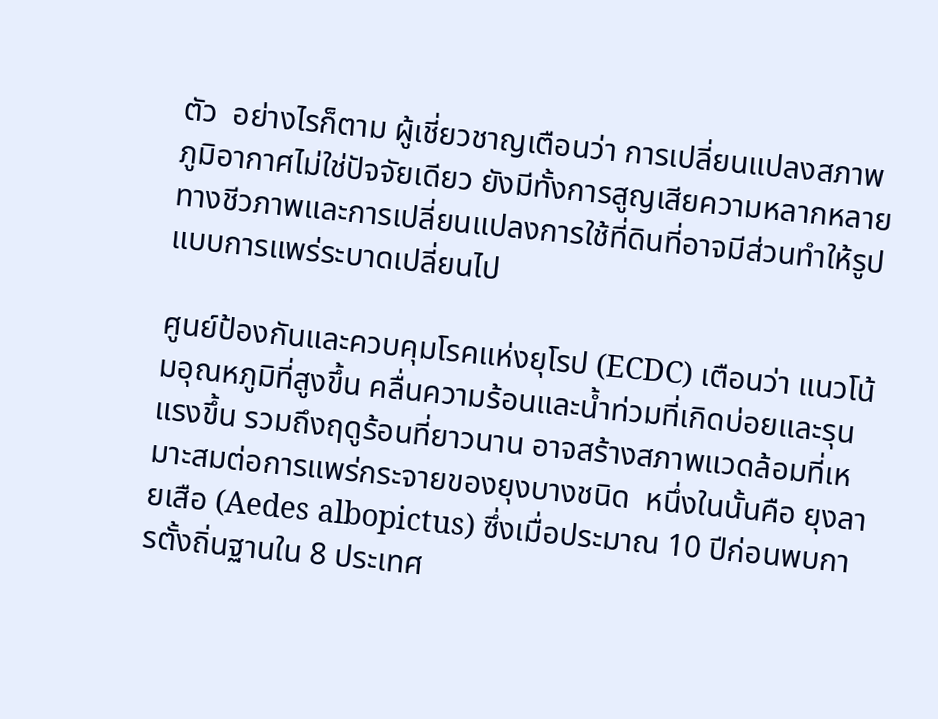ตัว  อย่างไรก็ตาม ผู้เชี่ยวชาญเตือนว่า การเปลี่ยนแปลงสภาพภูมิอากาศไม่ใช่ปัจจัยเดียว ยังมีทั้งการสูญเสียความหลากหลายทางชีวภาพและการเปลี่ยนแปลงการใช้ที่ดินที่อาจมีส่วนทำให้รูปแบบการแพร่ระบาดเปลี่ยนไป

ศูนย์ป้องกันและควบคุมโรคแห่งยุโรป (ECDC) เตือนว่า แนวโน้มอุณหภูมิที่สูงขึ้น คลื่นความร้อนและน้ำท่วมที่เกิดบ่อยและรุนแรงขึ้น รวมถึงฤดูร้อนที่ยาวนาน อาจสร้างสภาพแวดล้อมที่เหมาะสมต่อการแพร่กระจายของยุงบางชนิด  หนึ่งในนั้นคือ ยุงลายเสือ (Aedes albopictus) ซึ่งเมื่อประมาณ 10 ปีก่อนพบการตั้งถิ่นฐานใน 8 ประเทศ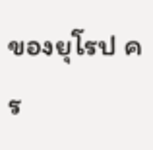ของยุโรป คร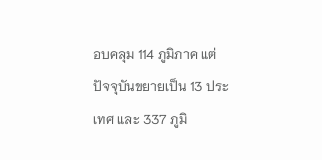อบคลุม 114 ภูมิภาค แต่ปัจจุบันขยายเป็น 13 ประเทศ และ 337 ภูมิ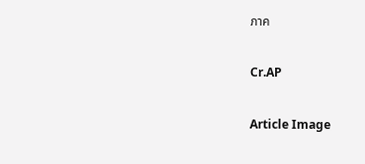ภาค

Cr.AP

Article Image